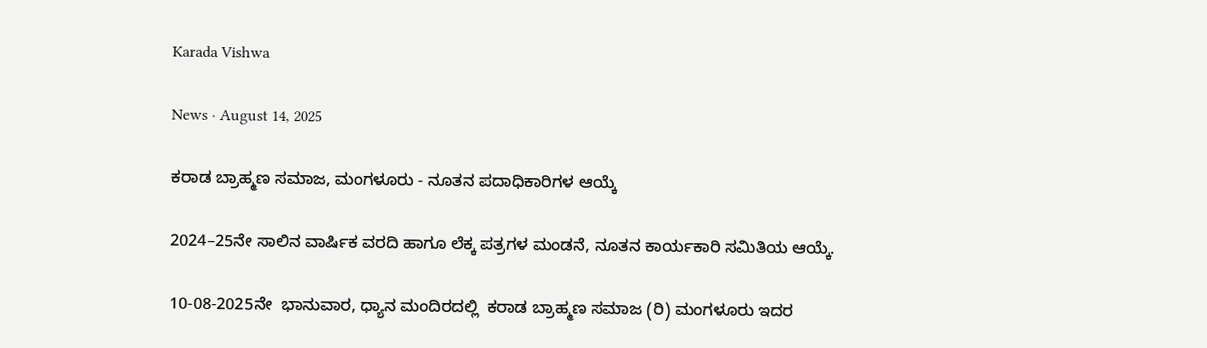Karada Vishwa

News · August 14, 2025

ಕರಾಡ ಬ್ರಾಹ್ಮಣ ಸಮಾಜ, ಮಂಗಳೂರು - ನೂತನ ಪದಾಧಿಕಾರಿಗಳ ಆಯ್ಕೆ

2024–25ನೇ ಸಾಲಿನ ವಾರ್ಷಿಕ ವರದಿ ಹಾಗೂ ಲೆಕ್ಕ ಪತ್ರಗಳ ಮಂಡನೆ, ನೂತನ ಕಾರ್ಯಕಾರಿ ಸಮಿತಿಯ ಆಯ್ಕೆ.

10-08-2025ನೇ  ಭಾನುವಾರ, ಧ್ಯಾನ ಮಂದಿರದಲ್ಲಿ  ಕರಾಡ ಬ್ರಾಹ್ಮಣ ಸಮಾಜ (ರಿ) ಮಂಗಳೂರು ಇದರ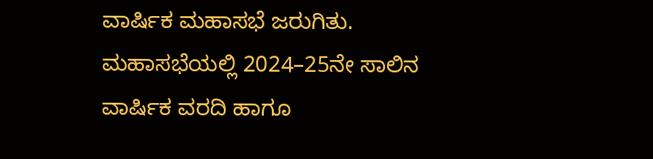ವಾರ್ಷಿಕ ಮಹಾಸಭೆ ಜರುಗಿತು. ಮಹಾಸಭೆಯಲ್ಲಿ 2024–25ನೇ ಸಾಲಿನ ವಾರ್ಷಿಕ ವರದಿ ಹಾಗೂ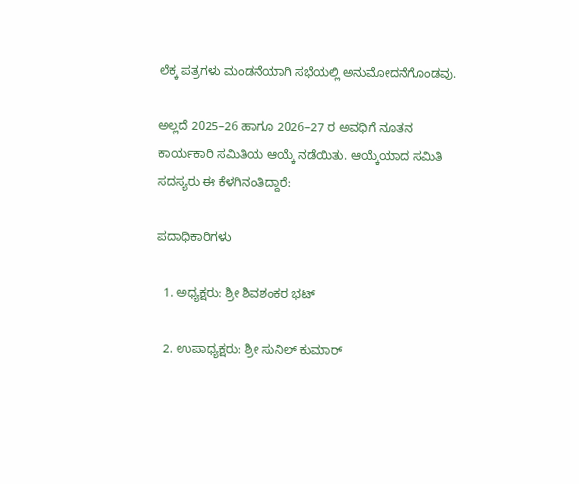ಲೆಕ್ಕ ಪತ್ರಗಳು ಮಂಡನೆಯಾಗಿ ಸಭೆಯಲ್ಲಿ ಅನುಮೋದನೆಗೊಂಡವು.

ಅಲ್ಲದೆ 2025–26 ಹಾಗೂ 2026–27 ರ ಅವಧಿಗೆ ನೂತನ ಕಾರ್ಯಕಾರಿ ಸಮಿತಿಯ ಆಯ್ಕೆ ನಡೆಯಿತು. ಆಯ್ಕೆಯಾದ ಸಮಿತಿ ಸದಸ್ಯರು ಈ ಕೆಳಗಿನಂತಿದ್ದಾರೆ:

ಪದಾಧಿಕಾರಿಗಳು

  1. ಅಧ್ಯಕ್ಷರು: ಶ್ರೀ ಶಿವಶಂಕರ ಭಟ್

  2. ಉಪಾಧ್ಯಕ್ಷರು: ಶ್ರೀ ಸುನಿಲ್ ಕುಮಾರ್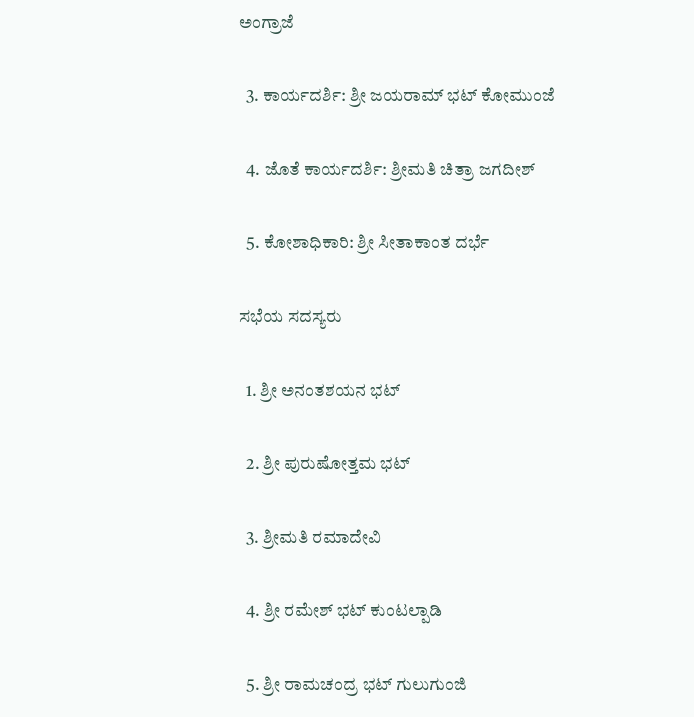ಅಂಗ್ರಾಜೆ

  3. ಕಾರ್ಯದರ್ಶಿ: ಶ್ರೀ ಜಯರಾಮ್ ಭಟ್ ಕೋಮುಂಜೆ

  4. ಜೊತೆ ಕಾರ್ಯದರ್ಶಿ: ಶ್ರೀಮತಿ ಚಿತ್ರಾ ಜಗದೀಶ್

  5. ಕೋಶಾಧಿಕಾರಿ: ಶ್ರೀ ಸೀತಾಕಾಂತ ದರ್ಭೆ

ಸಭೆಯ ಸದಸ್ಯರು

  1. ಶ್ರೀ ಅನಂತಶಯನ ಭಟ್

  2. ಶ್ರೀ ಪುರುಷೋತ್ತಮ ಭಟ್

  3. ಶ್ರೀಮತಿ ರಮಾದೇವಿ

  4. ಶ್ರೀ ರಮೇಶ್ ಭಟ್ ಕುಂಟಲ್ಪಾಡಿ

  5. ಶ್ರೀ ರಾಮಚಂದ್ರ ಭಟ್ ಗುಲುಗುಂಜಿ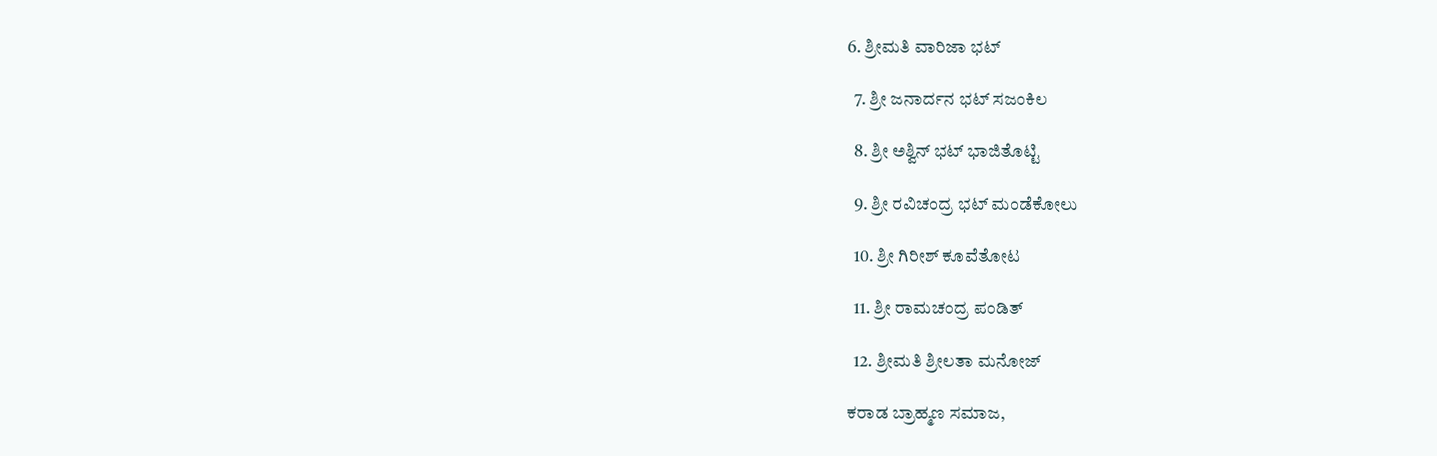6. ಶ್ರೀಮತಿ ವಾರಿಜಾ ಭಟ್

  7. ಶ್ರೀ ಜನಾರ್ದನ ಭಟ್ ಸಜಂಕಿಲ

  8. ಶ್ರೀ ಅಶ್ವಿನ್ ಭಟ್ ಭಾಜಿತೊಟ್ಟಿ

  9. ಶ್ರೀ ರವಿಚಂದ್ರ ಭಟ್ ಮಂಡೆಕೋಲು

  10. ಶ್ರೀ ಗಿರೀಶ್ ಕೂವೆತೋಟ

  11. ಶ್ರೀ ರಾಮಚಂದ್ರ ಪಂಡಿತ್

  12. ಶ್ರೀಮತಿ ಶ್ರೀಲತಾ ಮನೋಜ್

ಕರಾಡ ಬ್ರಾಹ್ಮಣ ಸಮಾಜ,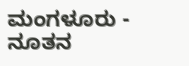ಮಂಗಳೂರು - ನೂತನ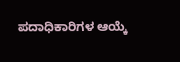ಪದಾಧಿಕಾರಿಗಳ ಆಯ್ಕೆ